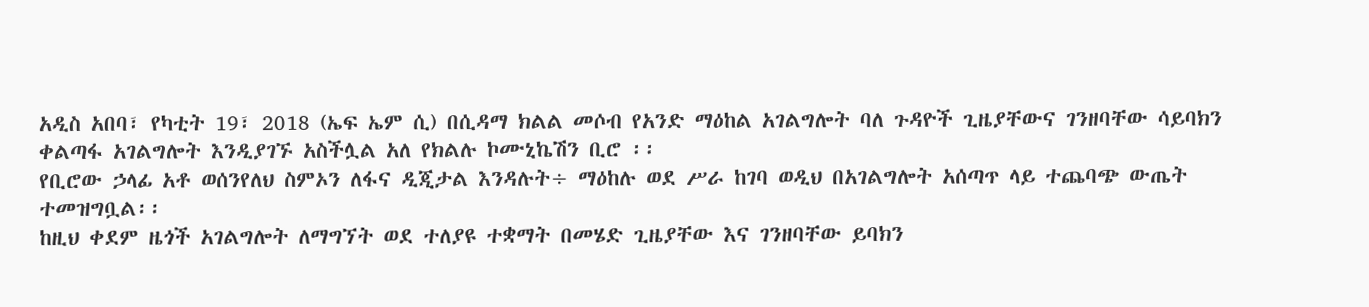አዲስ አበባ፣ የካቲት 19፣ 2018 (ኤፍ ኤም ሲ) በሲዳማ ክልል መሶብ የአንድ ማዕከል አገልግሎት ባለ ጉዳዮች ጊዜያቸውና ገንዘባቸው ሳይባክን ቀልጣፋ አገልግሎት እንዲያገኙ አስችሏል አለ የክልሉ ኮሙኒኬሽን ቢሮ ፡፡
የቢሮው ኃላፊ አቶ ወሰንየለህ ስምኦን ለፋና ዲጂታል እንዳሉት÷ ማዕከሉ ወደ ሥራ ከገባ ወዲህ በአገልግሎት አሰጣጥ ላይ ተጨባጭ ውጤት ተመዝግቧል፡፡
ከዚህ ቀደም ዜጎች አገልግሎት ለማግኘት ወደ ተለያዩ ተቋማት በመሄድ ጊዜያቸው እና ገንዘባቸው ይባክን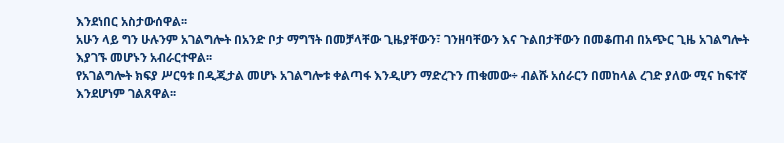እንደነበር አስታውሰዋል፡፡
አሁን ላይ ግን ሁሉንም አገልግሎት በአንድ ቦታ ማግኘት በመቻላቸው ጊዜያቸውን፣ ገንዘባቸውን እና ጉልበታቸውን በመቆጠብ በአጭር ጊዜ አገልግሎት እያገኙ መሆኑን አብራርተዋል፡፡
የአገልግሎት ክፍያ ሥርዓቱ በዲጂታል መሆኑ አገልግሎቱ ቀልጣፋ እንዲሆን ማድረጉን ጠቁመው÷ ብልሹ አሰራርን በመከላል ረገድ ያለው ሚና ከፍተኛ እንደሆነም ገልጸዋል፡፡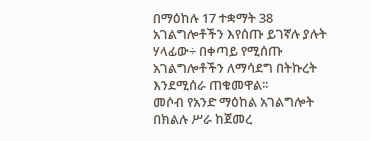በማዕከሉ 17 ተቋማት 38 አገልግሎቶችን እየሰጡ ይገኛሉ ያሉት ሃላፊው÷ በቀጣይ የሚሰጡ አገልግሎቶችን ለማሳደግ በትኩረት እንደሚሰራ ጠቁመዋል፡፡
መሶብ የአንድ ማዕከል አገልግሎት በክልሉ ሥራ ከጀመረ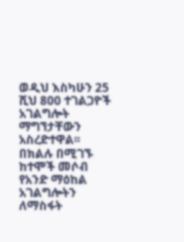ወዲህ እስካሁን 25 ሺህ 800 ተገልጋዮች አገልግሎት ማግኘታቸውን አስረድተዋል፡፡
በክልሉ በሚገኙ ከተሞች መሶብ የአንድ ማዕከል አገልግሎትን ለማስፋት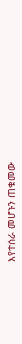እየተሰራ መሆኑን ጠቁመው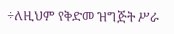÷ለዚህም የቅድመ ዝግጅት ሥራ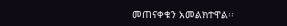መጠናቀቁን አመልክተዋል፡፡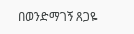በወንድማገኝ ጸጋዬ